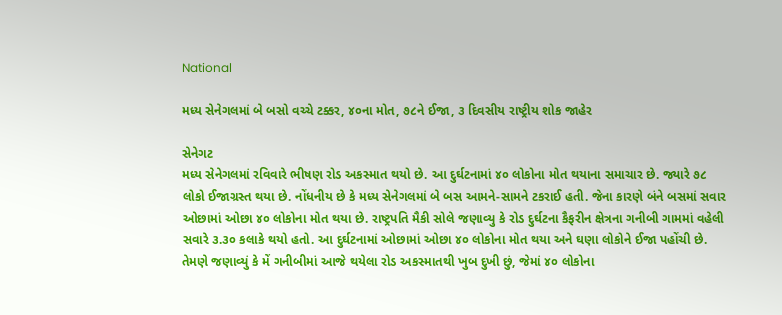National

મધ્ય સેનેગલમાં બે બસો વચ્ચે ટક્કર, ૪૦ના મોત, ૭૮ને ઈજા, ૩ દિવસીય રાષ્ટ્રીય શોક જાહેર

સેનેગટ
મધ્ય સેનેગલમાં રવિવારે ભીષણ રોડ અકસ્માત થયો છે. આ દુર્ઘટનામાં ૪૦ લોકોના મોત થયાના સમાચાર છે. જ્યારે ૭૮ લોકો ઈજાગ્રસ્ત થયા છે. નોંધનીય છે કે મધ્ય સેનેગલમાં બે બસ આમને-સામને ટકરાઈ હતી. જેના કારણે બંને બસમાં સવાર ઓછામાં ઓછા ૪૦ લોકોના મોત થયા છે. રાષ્ટ્રપતિ મૈકી સોલે જણાવ્યુ કે રોડ દુર્ઘટના કૈફરીન ક્ષેત્રના ગનીબી ગામમાં વહેલી સવારે ૩.૩૦ કલાકે થયો હતો. આ દુર્ઘટનામાં ઓછામાં ઓછા ૪૦ લોકોના મોત થયા અને ઘણા લોકોને ઈજા પહોંચી છે. તેમણે જણાવ્યું કે મેં ગનીબીમાં આજે થયેલા રોડ અકસ્માતથી ખુબ દુખી છું, જેમાં ૪૦ લોકોના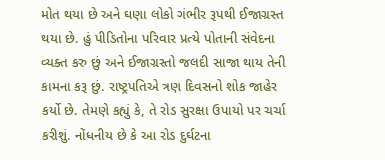મોત થયા છે અને ઘણા લોકો ગંભીર રૂપથી ઈજાગ્રસ્ત થયા છે. હું પીડિતોના પરિવાર પ્રત્યે પોતાની સંવેદના વ્યક્ત કરુ છું અને ઈજાગ્રસ્તો જલદી સાજા થાય તેની કામના કરૂ છું. રાષ્ટ્રપતિએ ત્રણ દિવસનો શોક જાહેર કર્યો છે. તેમણે કહ્યું કે, તે રોડ સુરક્ષા ઉપાયો પર ચર્ચા કરીશું. નોંધનીય છે કે આ રોડ દુર્ઘટના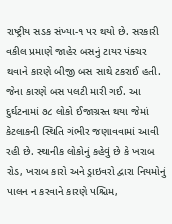રાષ્ટ્રીય સડક સંખ્યા-૧ પર થયો છે. સરકારી વકીલ પ્રમાણે જાહેર બસનું ટાયર પંક્ચર થવાને કારણે બીજી બસ સાથે ટકરાઈ હતી. જેના કારણે બસ પલટી મારી ગઈ. આ દુર્ઘટનામાં ૭૮ લોકો ઈજાગ્રસ્ત થયા જેમાં કેટલાકની સ્થિતિ ગંભીર જણાવવામાં આવી રહી છે. સ્થાનીક લોકોનું કહેવું છે કે ખરાબ રોડ, ખરાબ કારો અને ડ્રાઇવરો દ્વારા નિયમોનું પાલન ન કરવાને કારણે પશ્ચિમ,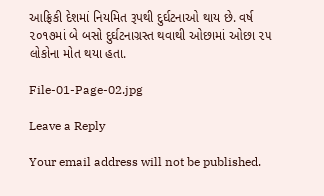આફ્રિકી દેશમાં નિયમિત રૂપથી દુર્ઘટનાઓ થાય છે. વર્ષ ૨૦૧૭માં બે બસો દુર્ઘટનાગ્રસ્ત થવાથી ઓછામાં ઓછા ૨૫ લોકોના મોત થયા હતા.

File-01-Page-02.jpg

Leave a Reply

Your email address will not be published.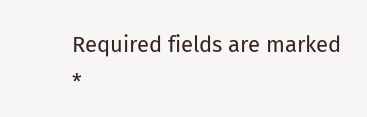Required fields are marked *